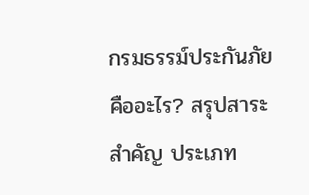กรมธรรม์ประกันภัย คืออะไร? สรุปสาระสำคัญ ประเภท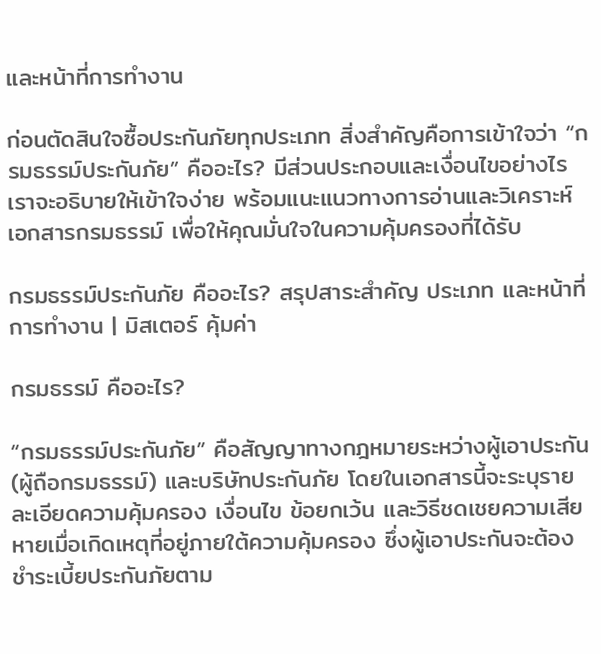และหน้าที่การทำงาน

ก่อนตัดสินใจซื้อประกันภัยทุกประเภท สิ่งสำคัญคือการเข้าใจว่า “กรมธรรม์ประกันภัย” คืออะไร? มีส่วนประกอบและเงื่อนไขอย่างไร เราจะอธิบายให้เข้าใจง่าย พร้อมแนะแนวทางการอ่านและวิเคราะห์ เอกสารกรมธรรม์ เพื่อให้คุณมั่นใจในความคุ้มครองที่ได้รับ

กรมธรรม์ประกันภัย คืออะไร? สรุปสาระสำคัญ ประเภท และหน้าที่การทำงาน | มิสเตอร์ คุ้มค่า

กรมธรรม์ คืออะไร?

“กรมธรรม์ประกันภัย” คือสัญญาทางกฎหมายระหว่างผู้เอาประกัน (ผู้ถือกรมธรรม์) และบริษัทประกันภัย โดยในเอกสารนี้จะระบุรายละเอียดความคุ้มครอง เงื่อนไข ข้อยกเว้น และวิธีชดเชยความเสียหายเมื่อเกิดเหตุที่อยู่ภายใต้ความคุ้มครอง ซึ่งผู้เอาประกันจะต้องชำระเบี้ยประกันภัยตาม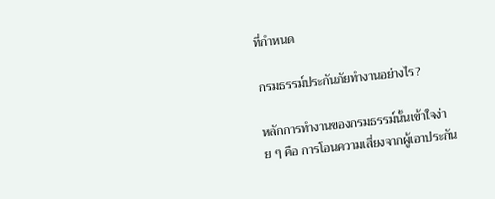ที่กำหนด

กรมธรรม์ประกันภัยทำงานอย่างไร?

หลักการทำงานของกรมธรรม์นั้นเข้าใจง่าย ๆ คือ การโอนความเสี่ยงจากผู้เอาประกัน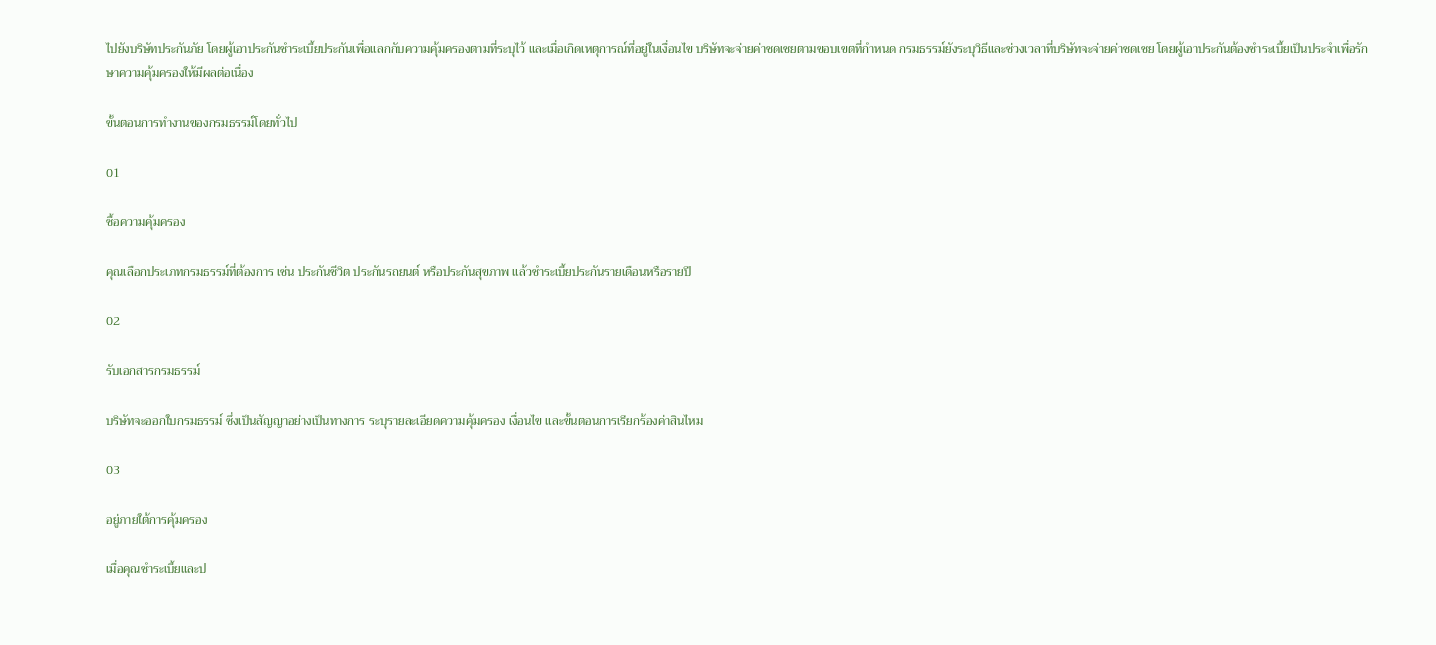ไปยังบริษัทประกันภัย โดยผู้เอาประกันชำระเบี้ยประกันเพื่อแลกกับความคุ้มครองตามที่ระบุไว้ และเมื่อเกิดเหตุการณ์ที่อยู่ในเงื่อนไข บริษัทจะจ่ายค่าชดเชยตามขอบเขตที่กำหนด กรมธรรม์ยังระบุวิธีและช่วงเวลาที่บริษัทจะจ่ายค่าชดเชย โดยผู้เอาประกันต้องชำระเบี้ยเป็นประจำเพื่อรักษาความคุ้มครองให้มีผลต่อเนื่อง

ขั้นตอนการทำงานของกรมธรรม์โดยทั่วไป

01

ซื้อความคุ้มครอง

คุณเลือกประเภทกรมธรรม์ที่ต้องการ เช่น ประกันชีวิต ประกันรถยนต์ หรือประกันสุขภาพ แล้วชำระเบี้ยประกันรายเดือนหรือรายปี

02

รับเอกสารกรมธรรม์

บริษัทจะออกใบกรมธรรม์ ซึ่งเป็นสัญญาอย่างเป็นทางการ ระบุรายละเอียดความคุ้มครอง เงื่อนไข และขั้นตอนการเรียกร้องค่าสินไหม

03

อยู่ภายใต้การคุ้มครอง

เมื่อคุณชำระเบี้ยและป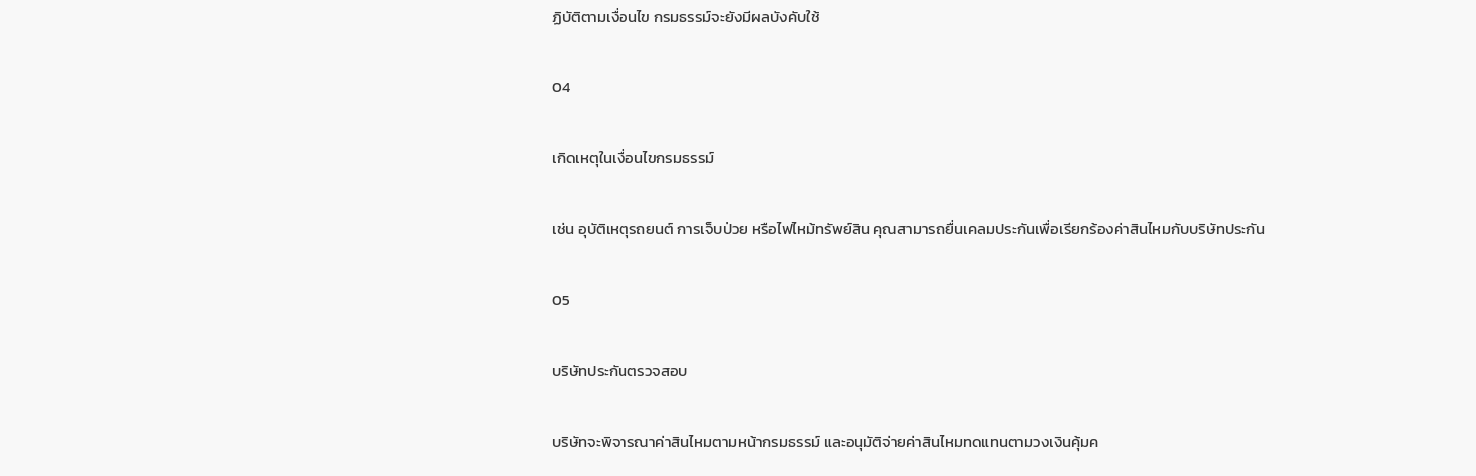ฏิบัติตามเงื่อนไข กรมธรรม์จะยังมีผลบังคับใช้

04

เกิดเหตุในเงื่อนไขกรมธรรม์

เช่น อุบัติเหตุรถยนต์ การเจ็บป่วย หรือไฟไหม้ทรัพย์สิน คุณสามารถยื่นเคลมประกันเพื่อเรียกร้องค่าสินไหมกับบริษัทประกัน

05

บริษัทประกันตรวจสอบ

บริษัทจะพิจารณาค่าสินไหมตามหน้ากรมธรรม์ และอนุมัติจ่ายค่าสินไหมทดแทนตามวงเงินคุ้มค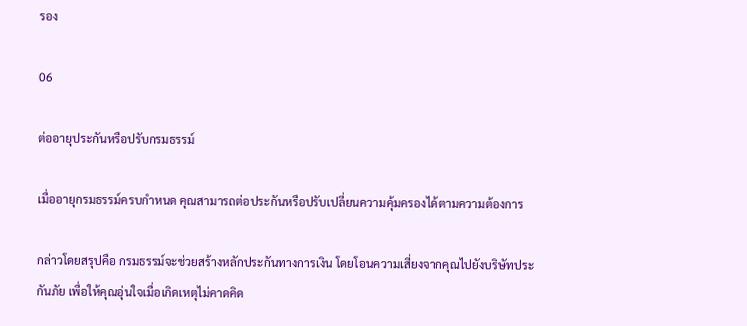รอง

06

ต่ออายุประกันหรือปรับกรมธรรม์

เมื่ออายุกรมธรรม์ครบกำหนด คุณสามารถต่อประกันหรือปรับเปลี่ยนความคุ้มครองได้ตามความต้องการ

กล่าวโดยสรุปคือ กรมธรรม์จะช่วยสร้างหลักประกันทางการเงิน โดยโอนความเสี่ยงจากคุณไปยังบริษัทประกันภัย เพื่อให้คุณอุ่นใจเมื่อเกิดเหตุไม่คาดคิด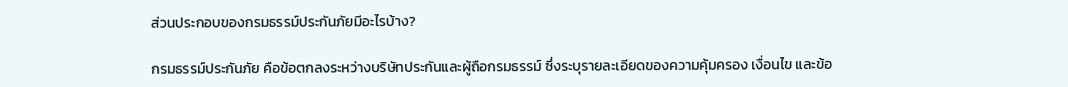ส่วนประกอบของกรมธรรม์ประกันภัยมีอะไรบ้าง?

กรมธรรม์ประกันภัย คือข้อตกลงระหว่างบริษัทประกันและผู้ถือกรมธรรม์ ซึ่งระบุรายละเอียดของความคุ้มครอง เงื่อนไข และข้อ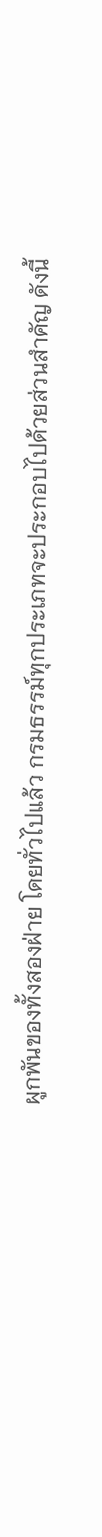ผูกพันของทั้งสองฝ่าย โดยทั่วไปแล้ว กรมธรรม์ทุกประเภทจะประกอบไปด้วยส่วนสำคัญ ดังนี้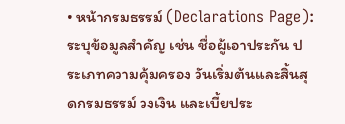• หน้ากรมธรรม์ (Declarations Page): ระบุข้อมูลสำคัญ เช่น ชื่อผู้เอาประกัน ประเภทความคุ้มครอง วันเริ่มต้นและสิ้นสุดกรมธรรม์ วงเงิน และเบี้ยประ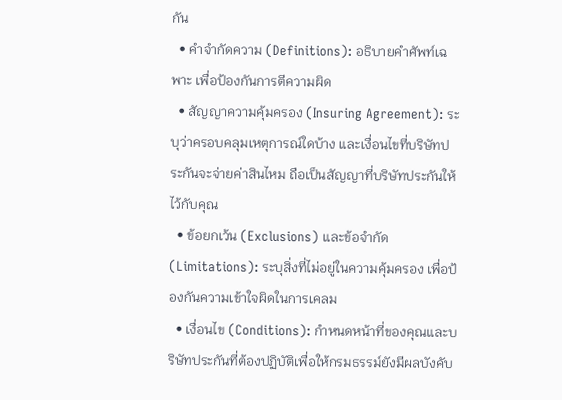กัน
  • คำจำกัดความ (Definitions): อธิบายคำศัพท์เฉพาะ เพื่อป้องกันการตีความผิด
  • สัญญาความคุ้มครอง (Insuring Agreement): ระบุว่าครอบคลุมเหตุการณ์ใดบ้าง และเงื่อนไขที่บริษัทประกันจะจ่ายค่าสินไหม ถือเป็นสัญญาที่บริษัทประกันให้ไว้กับคุณ
  • ข้อยกเว้น (Exclusions) และข้อจำกัด (Limitations): ระบุสิ่งที่ไม่อยู่ในความคุ้มครอง เพื่อป้องกันความเข้าใจผิดในการเคลม
  • เงื่อนไข (Conditions): กำหนดหน้าที่ของคุณและบริษัทประกันที่ต้องปฏิบัติเพื่อให้กรมธรรม์ยังมีผลบังคับ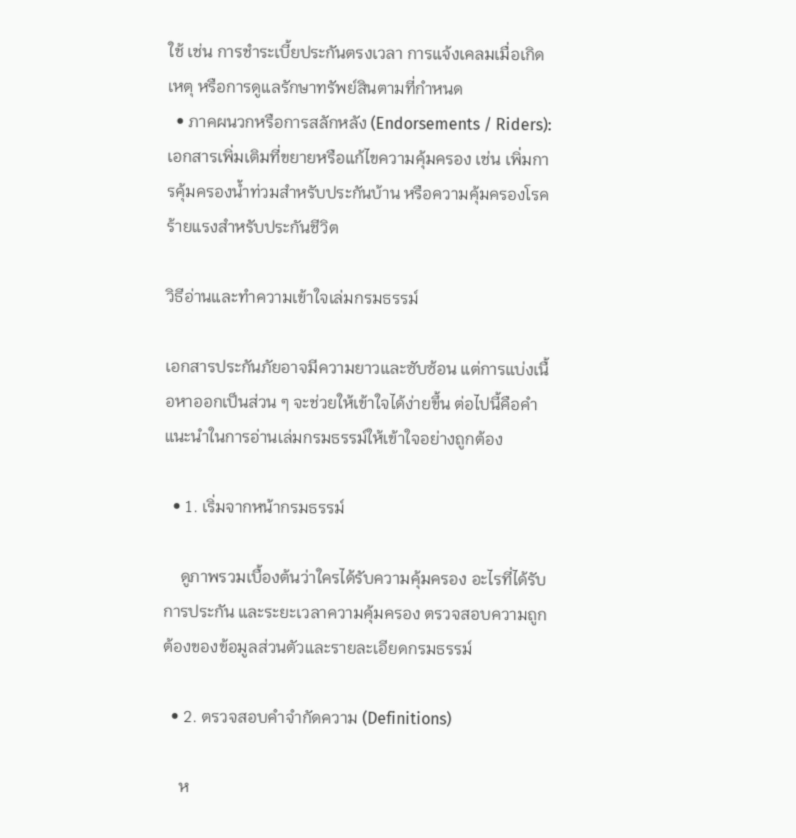ใช้ เช่น การชำระเบี้ยประกันตรงเวลา การแจ้งเคลมเมื่อเกิดเหตุ หรือการดูแลรักษาทรัพย์สินตามที่กำหนด
  • ภาคผนวกหรือการสลักหลัง (Endorsements / Riders): เอกสารเพิ่มเติมที่ขยายหรือแก้ไขความคุ้มครอง เช่น เพิ่มการคุ้มครองน้ำท่วมสำหรับประกันบ้าน หรือความคุ้มครองโรคร้ายแรงสำหรับประกันชีวิต

วิธีอ่านและทำความเข้าใจเล่มกรมธรรม์

เอกสารประกันภัยอาจมีความยาวและซับซ้อน แต่การแบ่งเนื้อหาออกเป็นส่วน ๆ จะช่วยให้เข้าใจได้ง่ายขึ้น ต่อไปนี้คือคำแนะนำในการอ่านเล่มกรมธรรม์ให้เข้าใจอย่างถูกต้อง

  • 1. เริ่มจากหน้ากรมธรรม์

    ดูภาพรวมเบื้องต้นว่าใครได้รับความคุ้มครอง อะไรที่ได้รับการประกัน และระยะเวลาความคุ้มครอง ตรวจสอบความถูกต้องของข้อมูลส่วนตัวและรายละเอียดกรมธรรม์

  • 2. ตรวจสอบคำจำกัดความ (Definitions)

    ห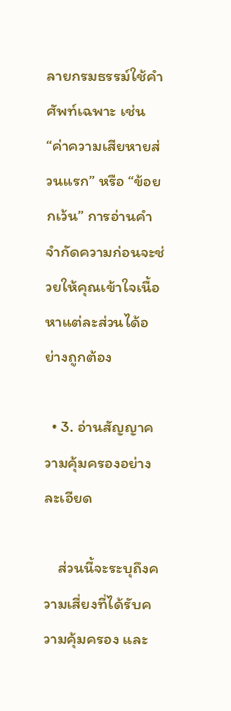ลายกรมธรรม์ใช้คำศัพท์เฉพาะ เช่น “ค่าความเสียหายส่วนแรก” หรือ “ข้อยกเว้น” การอ่านคำจำกัดความก่อนจะช่วยให้คุณเข้าใจเนื้อหาแต่ละส่วนได้อย่างถูกต้อง

  • 3. อ่านสัญญาความคุ้มครองอย่างละเอียด

    ส่วนนี้จะระบุถึงความเสี่ยงที่ได้รับความคุ้มครอง และ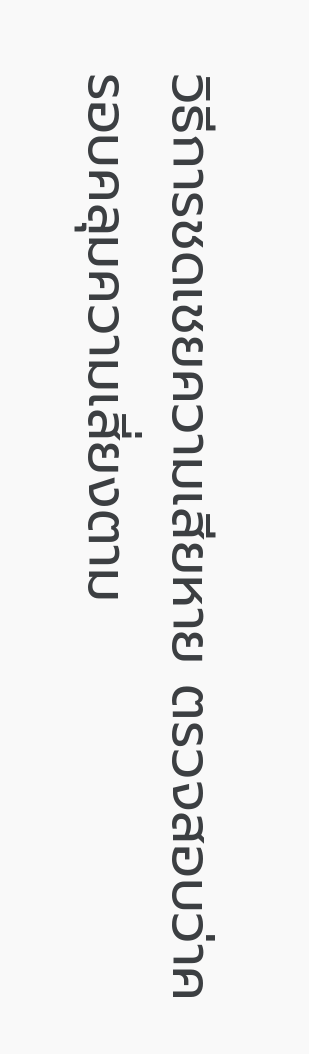วิธีการชดเชยความเสียหาย ตรวจสอบว่าครอบคลุมความเสี่ยงตาม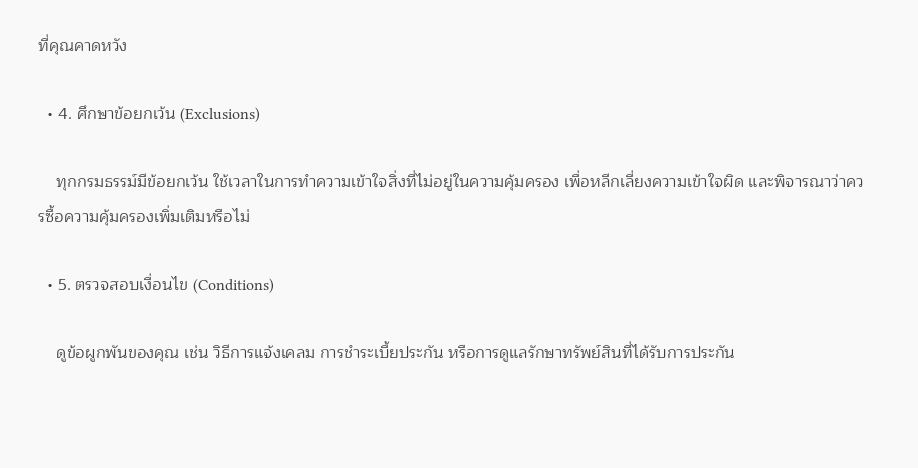ที่คุณคาดหวัง

  • 4. ศึกษาข้อยกเว้น (Exclusions)

    ทุกกรมธรรม์มีข้อยกเว้น ใช้เวลาในการทำความเข้าใจสิ่งที่ไม่อยู่ในความคุ้มครอง เพื่อหลีกเลี่ยงความเข้าใจผิด และพิจารณาว่าควรซื้อความคุ้มครองเพิ่มเติมหรือไม่

  • 5. ตรวจสอบเงื่อนไข (Conditions)

    ดูข้อผูกพันของคุณ เช่น วิธีการแจ้งเคลม การชำระเบี้ยประกัน หรือการดูแลรักษาทรัพย์สินที่ได้รับการประกัน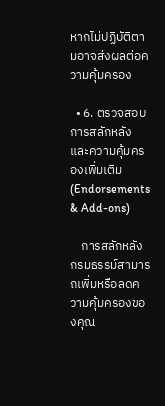หากไม่ปฏิบัติตามอาจส่งผลต่อความคุ้มครอง

  • 6. ตรวจสอบการสลักหลังและความคุ้มครองเพิ่มเติม (Endorsements & Add-ons)

    การสลักหลังกรมธรรม์สามารถเพิ่มหรือลดความคุ้มครองของคุณ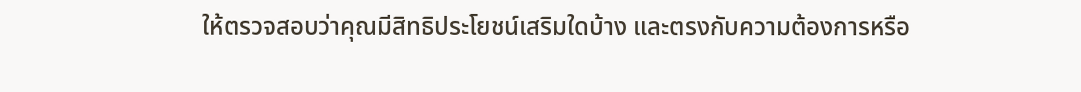ให้ตรวจสอบว่าคุณมีสิทธิประโยชน์เสริมใดบ้าง และตรงกับความต้องการหรือ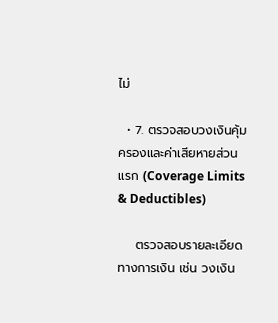ไม่

  • 7. ตรวจสอบวงเงินคุ้มครองและค่าเสียหายส่วนแรก (Coverage Limits & Deductibles)

    ตรวจสอบรายละเอียดทางการเงิน เช่น วงเงิน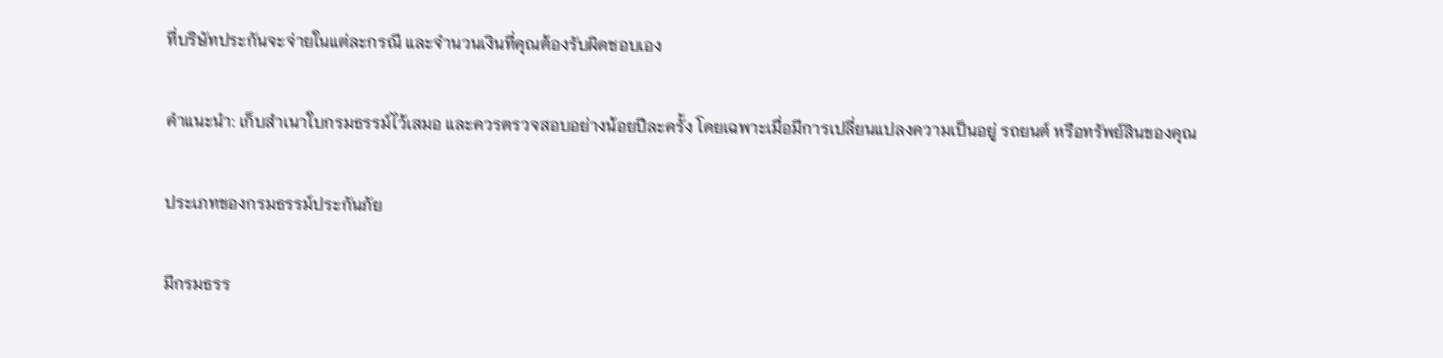ที่บริษัทประกันจะจ่ายในแต่ละกรณี และจำนวนเงินที่คุณต้องรับผิดชอบเอง

คำแนะนำ: เก็บสำเนาใบกรมธรรม์ไว้เสมอ และควรตรวจสอบอย่างน้อยปีละครั้ง โดยเฉพาะเมื่อมีการเปลี่ยนแปลงความเป็นอยู่ รถยนต์ หรือทรัพย์สินของคุณ

ประเภทของกรมธรรม์ประกันภัย

มีกรมธรร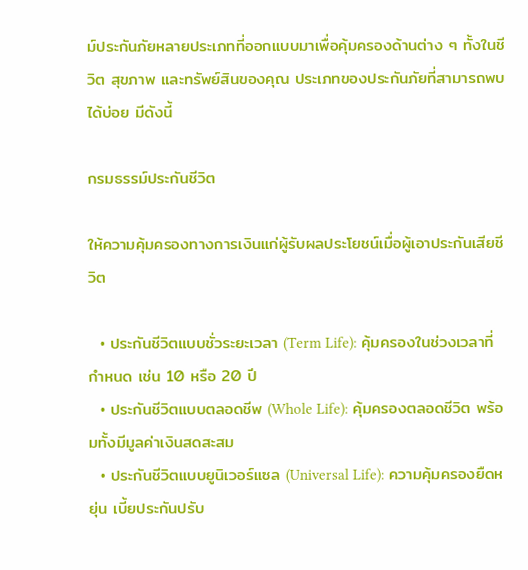ม์ประกันภัยหลายประเภทที่ออกแบบมาเพื่อคุ้มครองด้านต่าง ๆ ทั้งในชีวิต สุขภาพ และทรัพย์สินของคุณ ประเภทของประกันภัยที่สามารถพบได้บ่อย มีดังนี้

กรมธรรม์ประกันชีวิต

ให้ความคุ้มครองทางการเงินแก่ผู้รับผลประโยชน์เมื่อผู้เอาประกันเสียชีวิต

  • ประกันชีวิตแบบชั่วระยะเวลา (Term Life): คุ้มครองในช่วงเวลาที่กำหนด เช่น 10 หรือ 20 ปี
  • ประกันชีวิตแบบตลอดชีพ (Whole Life): คุ้มครองตลอดชีวิต พร้อมทั้งมีมูลค่าเงินสดสะสม
  • ประกันชีวิตแบบยูนิเวอร์แซล (Universal Life): ความคุ้มครองยืดหยุ่น เบี้ยประกันปรับ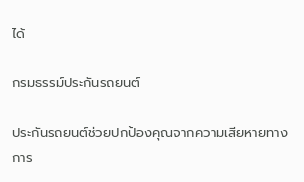ได้

กรมธรรม์ประกันรถยนต์

ประกันรถยนต์ช่วยปกป้องคุณจากความเสียหายทางการ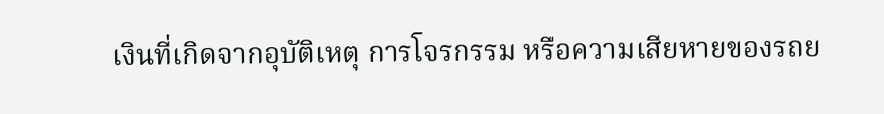เงินที่เกิดจากอุบัติเหตุ การโจรกรรม หรือความเสียหายของรถย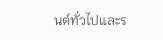นต์ทั่วไปและร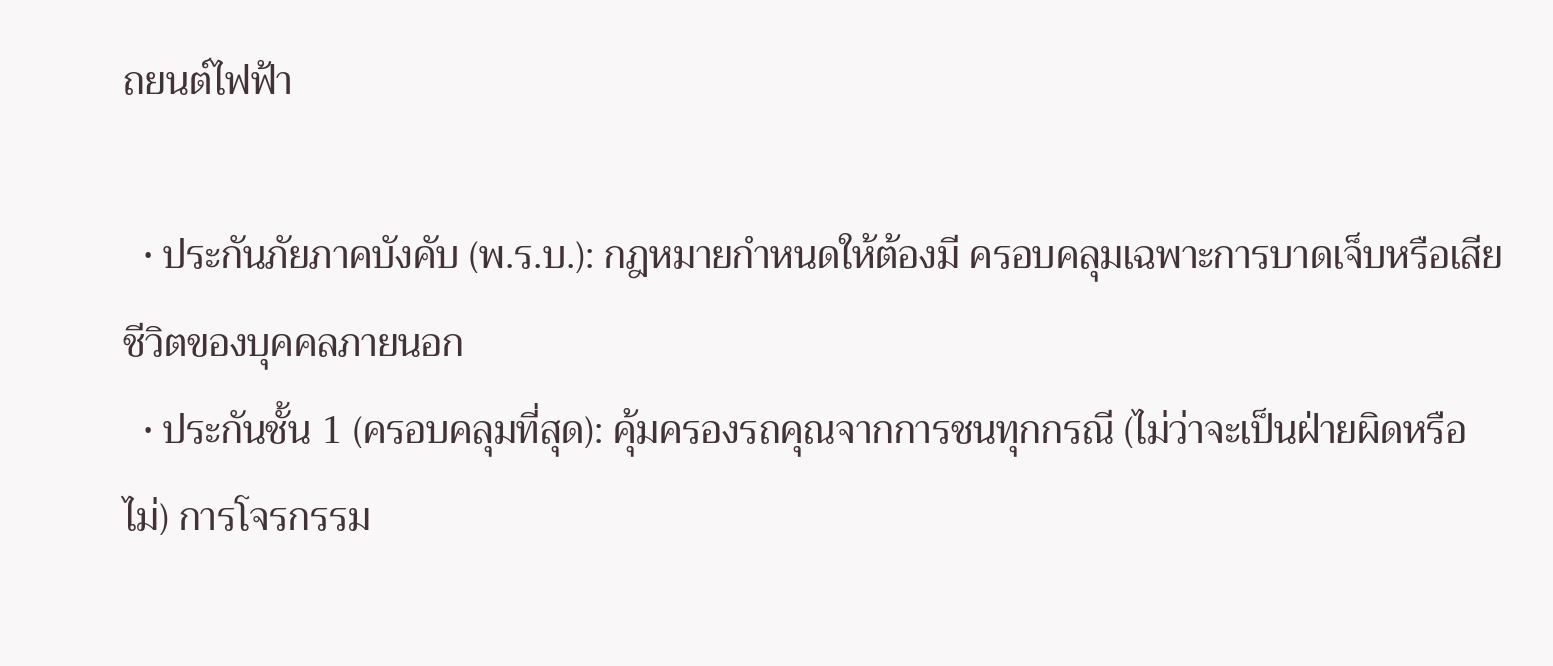ถยนต์ไฟฟ้า

  • ประกันภัยภาคบังคับ (พ.ร.บ.): กฎหมายกำหนดให้ต้องมี ครอบคลุมเฉพาะการบาดเจ็บหรือเสียชีวิตของบุคคลภายนอก
  • ประกันชั้น 1 (ครอบคลุมที่สุด): คุ้มครองรถคุณจากการชนทุกกรณี (ไม่ว่าจะเป็นฝ่ายผิดหรือไม่) การโจรกรรม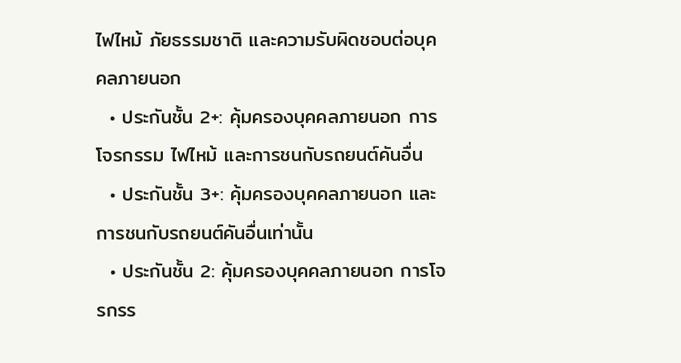ไฟไหม้ ภัยธรรมชาติ และความรับผิดชอบต่อบุคคลภายนอก
  • ประกันชั้น 2+: คุ้มครองบุคคลภายนอก การโจรกรรม ไฟไหม้ และการชนกับรถยนต์คันอื่น
  • ประกันชั้น 3+: คุ้มครองบุคคลภายนอก และการชนกับรถยนต์คันอื่นเท่านั้น
  • ประกันชั้น 2: คุ้มครองบุคคลภายนอก การโจรกรร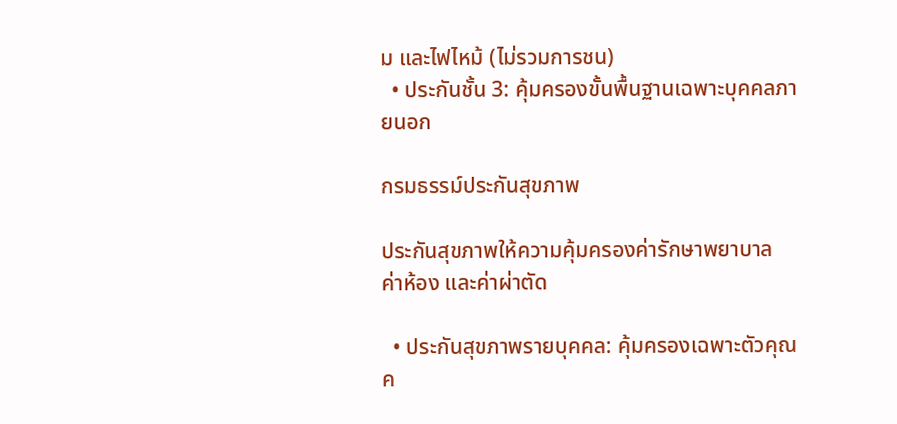ม และไฟไหม้ (ไม่รวมการชน)
  • ประกันชั้น 3: คุ้มครองขั้นพื้นฐานเฉพาะบุคคลภายนอก

กรมธรรม์ประกันสุขภาพ

ประกันสุขภาพให้ความคุ้มครองค่ารักษาพยาบาล ค่าห้อง และค่าผ่าตัด

  • ประกันสุขภาพรายบุคคล: คุ้มครองเฉพาะตัวคุณค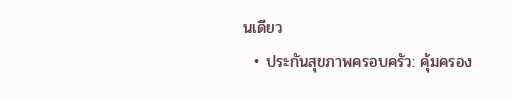นเดียว
  • ประกันสุขภาพครอบครัว: คุ้มครอง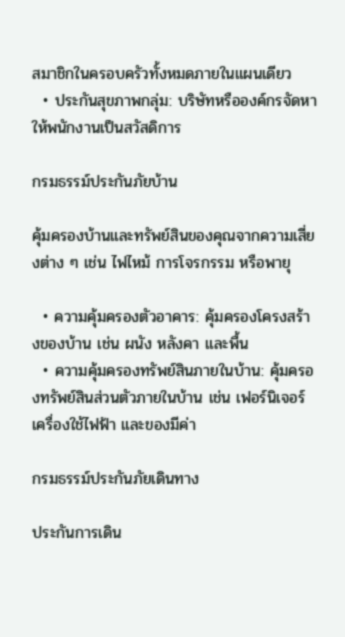สมาชิกในครอบครัวทั้งหมดภายในแผนเดียว
  • ประกันสุขภาพกลุ่ม: บริษัทหรือองค์กรจัดหาให้พนักงานเป็นสวัสดิการ

กรมธรรม์ประกันภัยบ้าน

คุ้มครองบ้านและทรัพย์สินของคุณจากความเสี่ยงต่าง ๆ เช่น ไฟไหม้ การโจรกรรม หรือพายุ

  • ความคุ้มครองตัวอาคาร: คุ้มครองโครงสร้างของบ้าน เช่น ผนัง หลังคา และพื้น
  • ความคุ้มครองทรัพย์สินภายในบ้าน: คุ้มครองทรัพย์สินส่วนตัวภายในบ้าน เช่น เฟอร์นิเจอร์ เครื่องใช้ไฟฟ้า และของมีค่า

กรมธรรม์ประกันภัยเดินทาง

ประกันการเดิน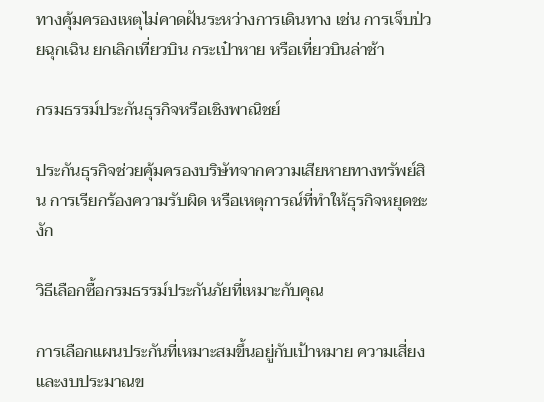ทางคุ้มครองเหตุไม่คาดฝันระหว่างการเดินทาง เช่น การเจ็บป่วยฉุกเฉิน ยกเลิกเที่ยวบิน กระเป๋าหาย หรือเที่ยวบินล่าช้า

กรมธรรม์ประกันธุรกิจหรือเชิงพาณิชย์

ประกันธุรกิจช่วยคุ้มครองบริษัทจากความเสียหายทางทรัพย์สิน การเรียกร้องความรับผิด หรือเหตุการณ์ที่ทำให้ธุรกิจหยุดชะงัก

วิธีเลือกซื้อกรมธรรม์ประกันภัยที่เหมาะกับคุณ

การเลือกแผนประกันที่เหมาะสมขึ้นอยู่กับเป้าหมาย ความเสี่ยง และงบประมาณข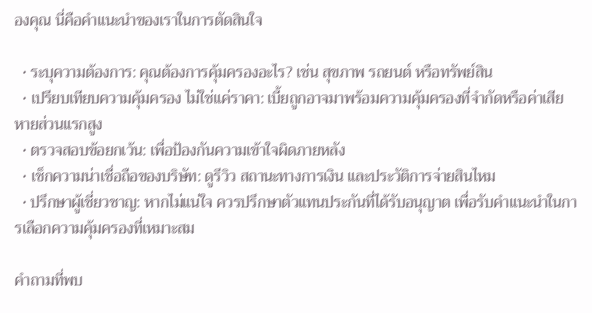องคุณ นี่คือคำแนะนำของเราในการตัดสินใจ

  • ระบุความต้องการ: คุณต้องการคุ้มครองอะไร? เช่น สุขภาพ รถยนต์ หรือทรัพย์สิน
  • เปรียบเทียบความคุ้มครอง ไม่ใช่แค่ราคา: เบี้ยถูกอาจมาพร้อมความคุ้มครองที่จำกัดหรือค่าเสียหายส่วนแรกสูง
  • ตรวจสอบข้อยกเว้น: เพื่อป้องกันความเข้าใจผิดภายหลัง
  • เช็กความน่าเชื่อถือของบริษัท: ดูรีวิว สถานะทางการเงิน และประวัติการจ่ายสินไหม
  • ปรึกษาผู้เชี่ยวชาญ: หากไม่แน่ใจ ควรปรึกษาตัวแทนประกันที่ได้รับอนุญาต เพื่อรับคำแนะนำในการเลือกความคุ้มครองที่เหมาะสม

คำถามที่พบ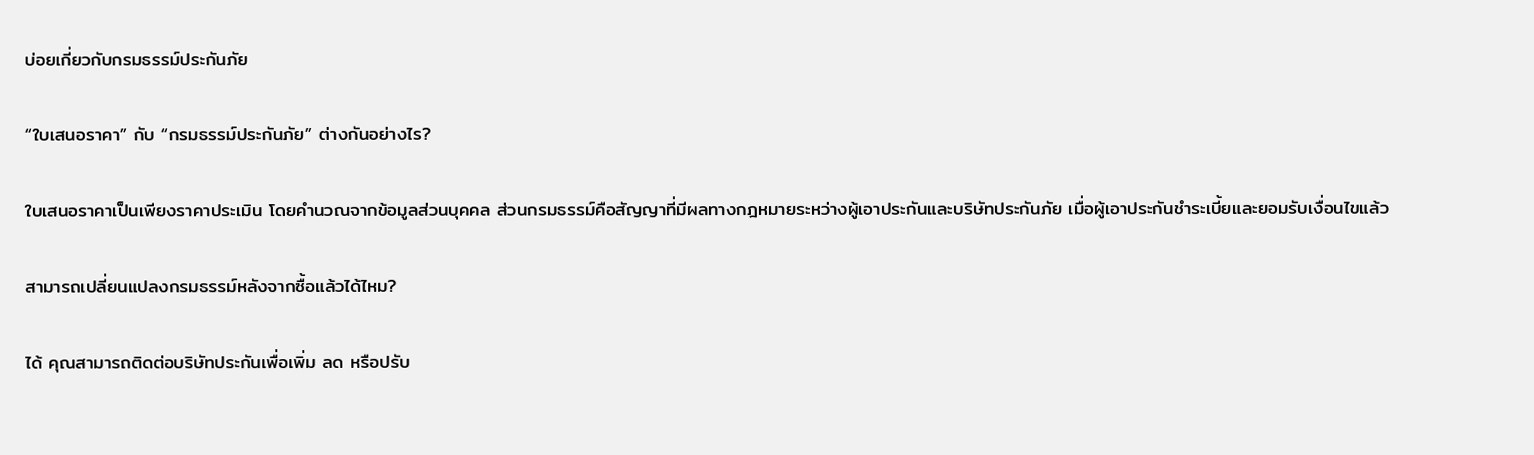บ่อยเกี่ยวกับกรมธรรม์ประกันภัย

“ใบเสนอราคา” กับ “กรมธรรม์ประกันภัย” ต่างกันอย่างไร?

ใบเสนอราคาเป็นเพียงราคาประเมิน โดยคำนวณจากข้อมูลส่วนบุคคล ส่วนกรมธรรม์คือสัญญาที่มีผลทางกฎหมายระหว่างผู้เอาประกันและบริษัทประกันภัย เมื่อผู้เอาประกันชำระเบี้ยและยอมรับเงื่อนไขแล้ว

สามารถเปลี่ยนแปลงกรมธรรม์หลังจากซื้อแล้วได้ไหม?

ได้ คุณสามารถติดต่อบริษัทประกันเพื่อเพิ่ม ลด หรือปรับ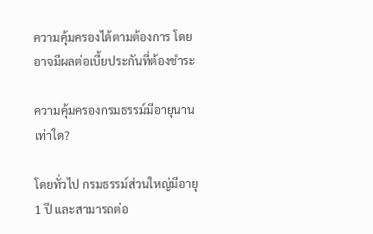ความคุ้มครองได้ตามต้องการ โดยอาจมีผลต่อเบี้ยประกันที่ต้องชำระ

ความคุ้มครองกรมธรรม์มีอายุนานเท่าใด?

โดยทั่วไป กรมธรรม์ส่วนใหญ่มีอายุ 1 ปี และสามารถต่อ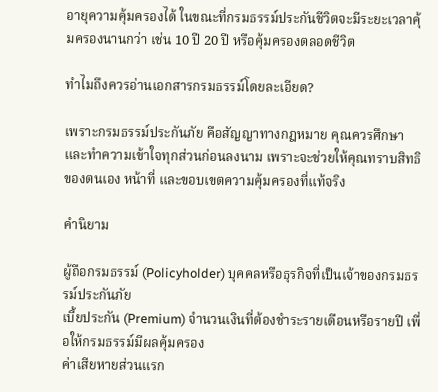อายุความคุ้มครองได้ ในขณะที่กรมธรรม์ประกันชีวิตจะมีระยะเวลาคุ้มครองนานกว่า เช่น 10 ปี 20 ปี หรือคุ้มครองตลอดชีวิต

ทำไมถึงควรอ่านเอกสารกรมธรรม์โดยละเอียด?

เพราะกรมธรรม์ประกันภัย คือสัญญาทางกฎหมาย คุณควรศึกษาและทำความเข้าใจทุกส่วนก่อนลงนาม เพราะจะช่วยให้คุณทราบสิทธิของตนเอง หน้าที่ และขอบเขตความคุ้มครองที่แท้จริง

คำนิยาม

ผู้ถือกรมธรรม์ (Policyholder) บุคคลหรือธุรกิจที่เป็นเจ้าของกรมธรรม์ประกันภัย
เบี้ยประกัน (Premium) จำนวนเงินที่ต้องชำระรายเดือนหรือรายปี เพื่อให้กรมธรรม์มีผลคุ้มครอง
ค่าเสียหายส่วนแรก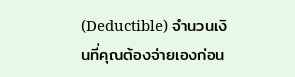(Deductible) จำนวนเงินที่คุณต้องจ่ายเองก่อน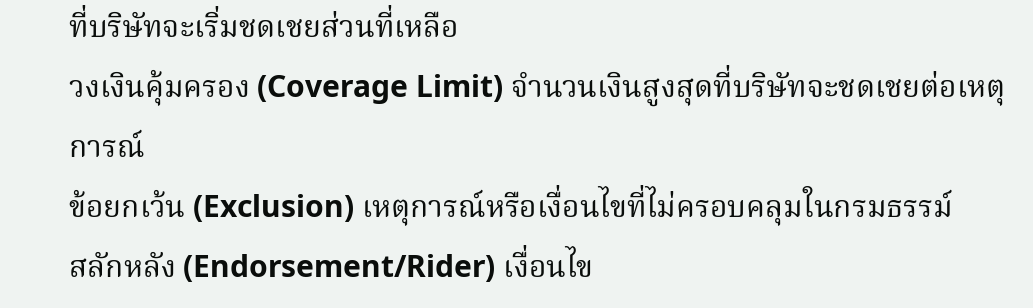ที่บริษัทจะเริ่มชดเชยส่วนที่เหลือ
วงเงินคุ้มครอง (Coverage Limit) จำนวนเงินสูงสุดที่บริษัทจะชดเชยต่อเหตุการณ์
ข้อยกเว้น (Exclusion) เหตุการณ์หรือเงื่อนไขที่ไม่ครอบคลุมในกรมธรรม์
สลักหลัง (Endorsement/Rider) เงื่อนไข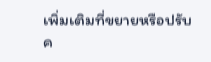เพิ่มเติมที่ขยายหรือปรับค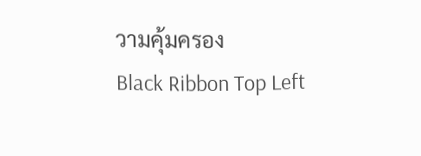วามคุ้มครอง
Black Ribbon Top Left